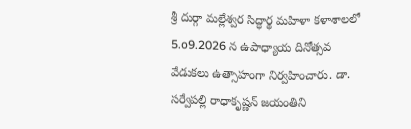శ్రీ దుర్గా మల్లేశ్వర సిద్ధార్థ మహిళా కళాశాలలో 5.o9.2026 న ఉపాధ్యాయ దినోత్సవ వేడుకలు ఉత్సాహంగా నిర్వహించారు. డా. సర్వేపల్లి రాధాకృష్ణన్ జయంతిని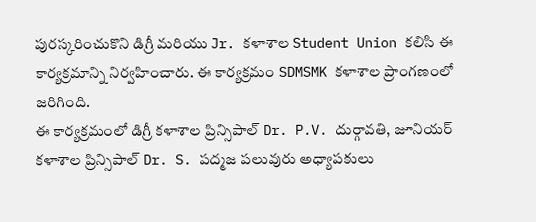పురస్కరించుకొని డిగ్రీ మరియు Jr. కళాశాల Student Union కలిసి ఈ కార్యక్రమాన్ని నిర్వహించారు. ఈ కార్యక్రమం SDMSMK కళాశాల ప్రాంగణంలో జరిగింది.
ఈ కార్యక్రమంలో డిగ్రీ కళాశాల ప్రిన్సిపాల్ Dr. P.V. దుర్గావతి, జూనియర్ కళాశాల ప్రిన్సిపాల్ Dr. S. పద్మజ పలువురు అధ్యాపకులు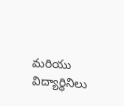మరియు విద్యార్థినిలు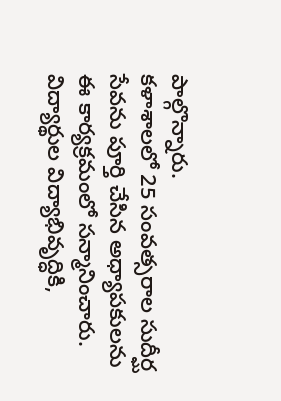పాల్గొన్నారు.
కళాశాలలో 25 సంవత్సరాల సుదీర్ఘ సేవను పూర్తి చేసిన అధ్యాపకులను ఈ కార్యక్రమంలో సన్మానించారు. విద్యార్థుల విద్యాభివృద్ధికి,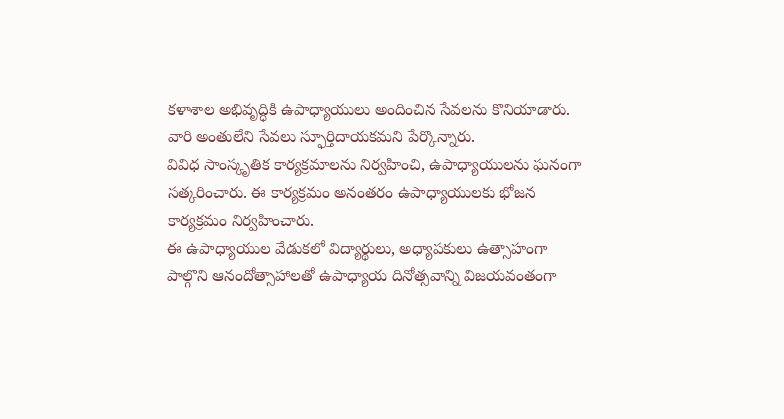కళాశాల అభివృద్ధికి ఉపాధ్యాయులు అందించిన సేవలను కొనియాడారు. వారి అంతులేని సేవలు స్ఫూర్తిదాయకమని పేర్కొన్నారు.
వివిధ సాంస్కృతిక కార్యక్రమాలను నిర్వహించి, ఉపాధ్యాయులను ఘనంగా సత్కరించారు. ఈ కార్యక్రమం అనంతరం ఉపాధ్యాయులకు భోజన కార్యక్రమం నిర్వహించారు.
ఈ ఉపాధ్యాయుల వేడుకలో విద్యార్థులు, అధ్యాపకులు ఉత్సాహంగా పాల్గొని ఆనందోత్సాహాలతో ఉపాధ్యాయ దినోత్సవాన్ని విజయవంతంగా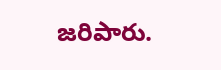జరిపారు.